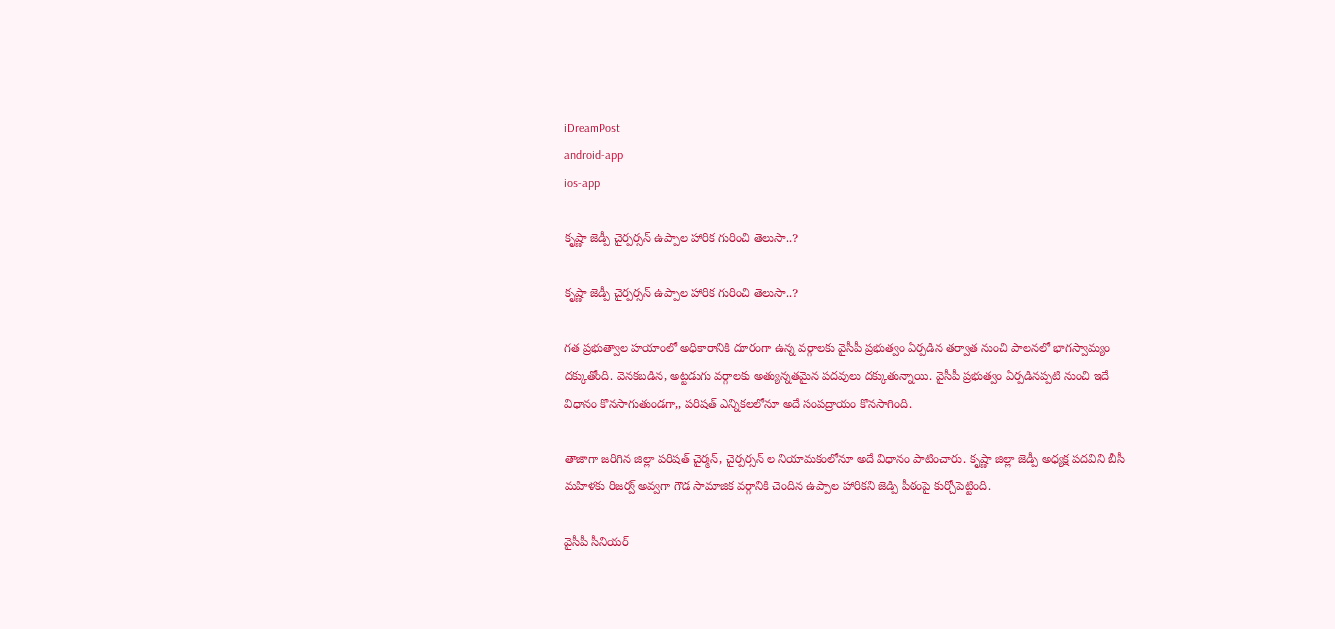iDreamPost
android-app
ios-app

కృష్ణా జెడ్పీ చైర్పర్సన్‌ ఉప్పాల హారిక గురించి తెలుసా..?

కృష్ణా జెడ్పీ చైర్పర్సన్‌ ఉప్పాల హారిక గురించి తెలుసా..?

గత ప్రభుత్వాల హయాంలో అధికారానికి దూరంగా ఉన్న వర్గాలకు వైసీపీ ప్రభుత్వం ఏర్పడిన తర్వాత నుంచి పాలనలో భాగస్వామ్యం దక్కుతోంది. వెనకబడిన, అట్టడుగు వర్గాలకు అత్యున్నతమైన పదవులు దక్కుతున్నాయి. వైసీపీ ప్రభుత్వం ఏర్పడినప్పటి నుంచి ఇదే విధానం కొనసాగుతుండగా,, పరిషత్ ఎన్నికలలోనూ అదే సంపద్రాయం కొనసాగింది.

తాజాగా జరిగిన జిల్లా పరిషత్ చైర్మన్, చైర్పర్సన్ ల నియామకంలోనూ అదే విధానం పాటించారు. కృష్ణా జిల్లా జెడ్పీ అధ్యక్ష పదవిని బీసీ మహిళకు రిజర్వ్ అవ్వగా గౌడ సామాజిక వర్గానికి చెందిన ఉప్పాల హారికని జెడ్పి పీఠంపై కుర్చోపెట్టింది.

వైసీపీ సీనియర్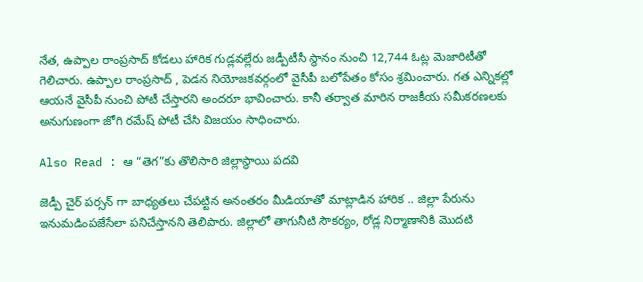నేత, ఉప్పాల రాంప్రసాద్ కోడలు హారిక గుడ్లవల్లేరు జడ్పీటీసీ స్థానం నుంచి 12,744 ఓట్ల మెజారిటీతో గెలిచారు. ఉప్పాల రాంప్రసాద్ , పెడన నియోజకవర్గంలో వైసీపీ బలోపేతం కోసం శ్రమించారు. గత ఎన్నికల్లో ఆయనే వైసీపీ నుంచి పోటీ చేస్తారని అందరూ భావించారు. కానీ తర్వాత మారిన రాజకీయ సమీకరణలకు అనుగుణంగా జోగి రమేష్ పోటీ చేసి విజయం సాధించారు.

Also Read : ఆ “తెగ”కు తొలిసారి జిల్లాస్థాయి పదవి

జెడ్పీ చైర్ పర్సన్ గా బాధ్యతలు చేపట్టిన అనంతరం మీడియాతో మాట్లాడిన హారిక .. జిల్లా పేరును ఇనుమడింపజేసేలా పనిచేస్తానని తెలిపారు. జిల్లాలో తాగునీటి సౌకర్యం, రోడ్ల నిర్మాణానికి మొదటి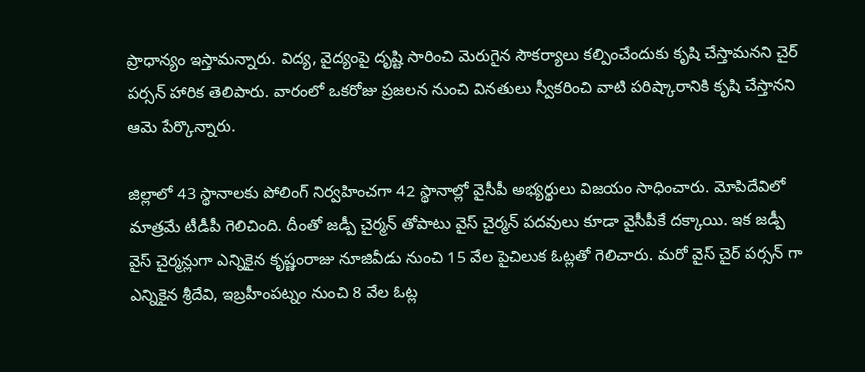ప్రాధాన్యం ఇస్తామన్నారు. విద్య, వైద్యంపై దృష్టి సారించి మెరుగైన సౌకర్యాలు కల్పించేందుకు కృషి చేస్తామనని చైర్ పర్సన్ హారిక తెలిపారు. వారంలో ఒకరోజు ప్రజలన నుంచి వినతులు స్వీకరించి వాటి పరిష్కారానికి కృషి చేస్తానని ఆమె పేర్కొన్నారు.

జిల్లాలో 43 స్థానాలకు పోలింగ్ నిర్వహించగా 42 స్థానాల్లో వైసీపీ అభ్యర్థులు విజయం సాధించారు. మోపిదేవిలో మాత్రమే టీడీపీ గెలిచింది. దీంతో జడ్పీ చైర్మన్ తోపాటు వైస్ చైర్మన్ పదవులు కూడా వైసీపీకే దక్కాయి. ఇక జడ్పీ వైస్ చైర్మన్లుగా ఎన్నికైన కృష్ణంరాజు నూజివీడు నుంచి 15 వేల పైచిలుక ఓట్లతో గెలిచారు. మరో వైస్ చైర్ పర్సన్ గా ఎన్నికైన శ్రీదేవి, ఇబ్రహీంపట్నం నుంచి 8 వేల ఓట్ల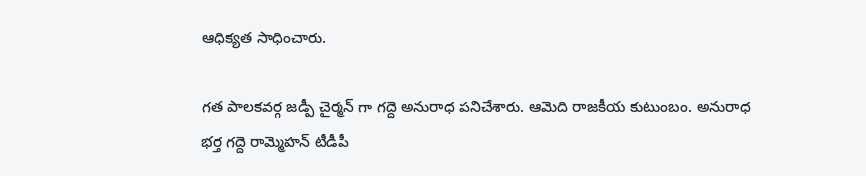ఆధిక్యత సాధించారు.

గత పాలకవర్గ జడ్పీ చైర్మన్ గా గద్దె అనురాధ పనిచేశారు. ఆమెది రాజకీయ కుటుంబం. అనురాధ భర్త గద్దె రామ్మెహన్ టీడీపీ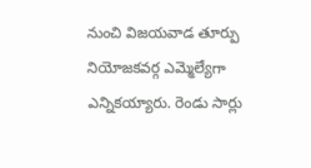నుంచి విజయవాడ తూర్పు నియోజకవర్గ ఎమ్మెల్యేగా ఎన్నికయ్యారు. రెండు సార్లు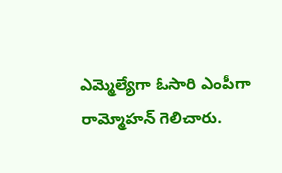ఎమ్మెల్యేగా ఓసారి ఎంపీగా రామ్మోహన్ గెలిచారు.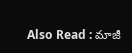Also Read : మాజీ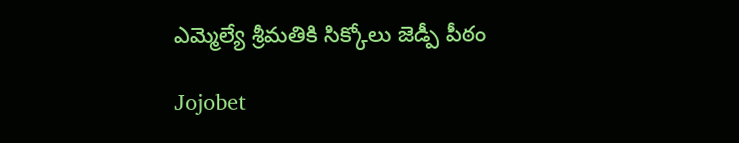ఎమ్మెల్యే శ్రీమతికి సిక్కోలు జెడ్పీ పీఠం

Jojobet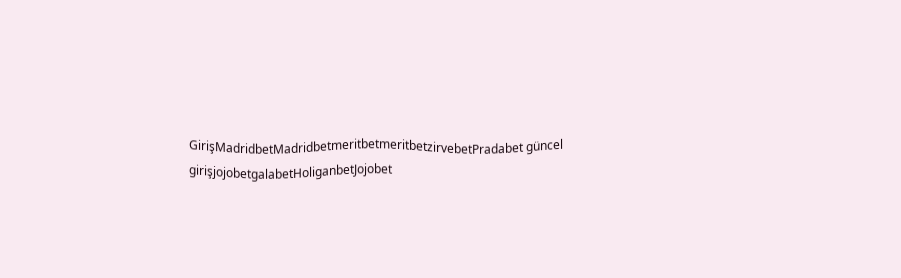GirişMadridbetMadridbetmeritbetmeritbetzirvebetPradabet güncel girişjojobetgalabetHoliganbetJojobet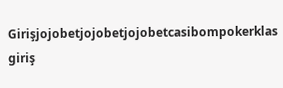Girişjojobetjojobetjojobetcasibompokerklas giriş